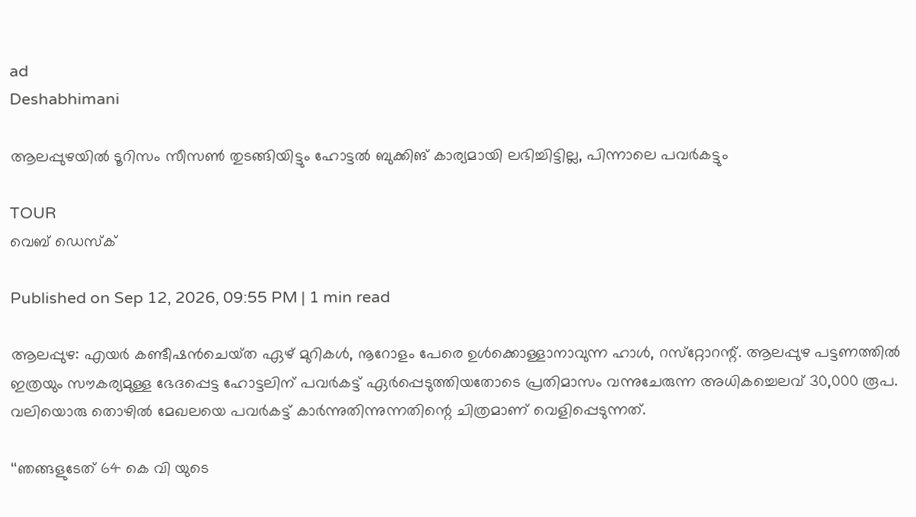ad
Deshabhimani

ആലപ്പുഴയില്‍ ടൂറിസം സീസൺ തുടങ്ങിയിട്ടും ഹോട്ടൽ ബുക്കിങ്‌ കാര്യമായി ലഭിച്ചിട്ടില്ല, പിന്നാലെ പവർകട്ടും

TOUR
വെബ് ഡെസ്ക്

Published on Sep 12, 2026, 09:55 PM | 1 min read

ആലപ്പുഴ: എയർ കണ്ടീഷൻചെയ്‌ത ഏഴ്‌ മുറികൾ, നൂറോളം പേരെ ഉൾക്കൊള്ളാനാവുന്ന ഹാൾ, റസ്‌റ്റോറന്റ്‌. ആലപ്പുഴ പട്ടണത്തിൽ ഇത്രയും സ‍ൗകര്യമുള്ള ഭേദപ്പെട്ട ഹോട്ടലിന്‌ പവർകട്ട്‌ ഏർപ്പെടുത്തിയതോടെ പ്രതിമാസം വന്നുചേരുന്ന അധികച്ചെലവ്‌ 30,000 രൂപ. വലിയൊരു തൊഴിൽ മേഖലയെ പവർകട്ട്‌ കാർന്നുതിന്നുന്നതിന്റെ ചിത്രമാണ്‌ വെളിപ്പെടുന്നത്‌.

‘‘ഞങ്ങളുടേത്‌ 64 കെ വി യുടെ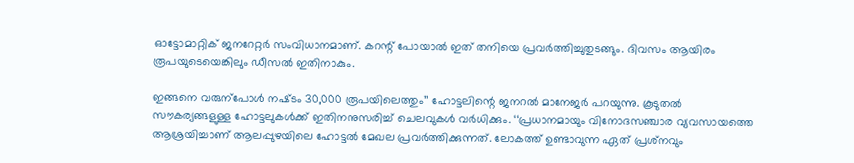ഓട്ടോമാറ്റിക്‌ ജനറേറ്റർ സംവിധാനമാണ്‌. കറന്റ്‌ പോയാൽ ഇത്‌ തനിയെ പ്രവർത്തിച്ചുതുടങ്ങും. ദിവസം ആയിരം രൂപയുടെയെങ്കിലും ഡീസൽ ഇതിനാകും.

ഇങ്ങനെ വരുന്പോൾ നഷ്‌ടം 30,000 രൂപയിലെത്തും’’ ഹോട്ടലിന്റെ ജനറൽ മാനേജർ പറയുന്നു. കൂടുതൽ സ‍ൗകര്യങ്ങളുള്ള ഹോട്ടലുകൾക്ക്‌ ഇതിനനുസരിച്ച്‌ ചെലവുകൾ വർധിക്കും. ‘‘പ്രധാനമായും വിനോദസഞ്ചാര വ്യവസായത്തെ ആശ്രയിച്ചാണ്‌ ആലപ്പുഴയിലെ ഹോട്ടൽ മേഖല പ്രവർത്തിക്കുന്നത്‌. ലോകത്ത്‌ ഉണ്ടാവുന്ന ഏത്‌ പ്രശ്‌നവും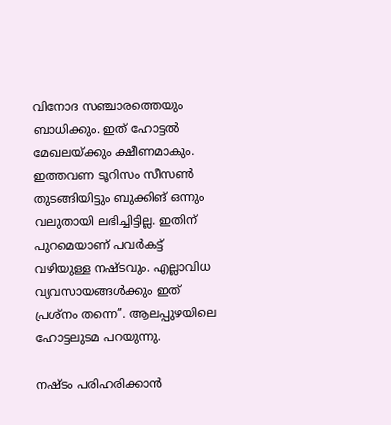വിനോദ സഞ്ചാരത്തെയും ബാധിക്കും. ഇത്‌ ഹോട്ടൽ മേഖലയ്‌ക്കും ക്ഷീണമാകും. ഇത്തവണ ടൂറിസം സീസൺ തുടങ്ങിയിട്ടും ബുക്കിങ്‌ ഒന്നും വലുതായി ലഭിച്ചിട്ടില്ല. ഇതിന്‌ പുറമെയാണ്‌ പവർകട്ട്‌ വഴിയുള്ള നഷ്‌ടവും. എല്ലാവിധ വ്യവസായങ്ങൾക്കും ഇത്‌ പ്രശ്‌നം തന്നെ’’. ആലപ്പുഴയിലെ ഹോട്ടലുടമ പറയുന്നു.

നഷ്‌ടം പരിഹരിക്കാൻ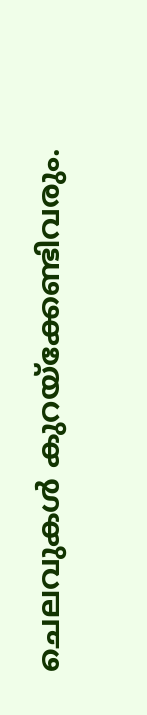ചെലവുകൾ കുറയ്‌ക്കേണ്ടിവരും.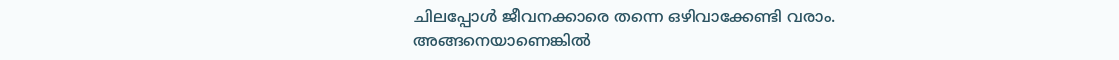ചിലപ്പോൾ ജീവനക്കാരെ തന്നെ ഒഴിവാക്കേണ്ടി വരാം. അങ്ങനെയാണെങ്കിൽ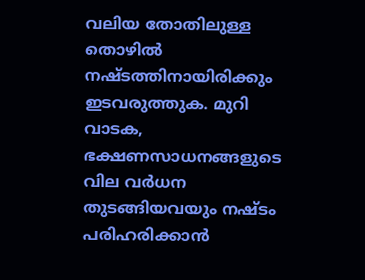വലിയ തോതിലുള്ള തൊഴിൽ നഷ്‌ടത്തിനായിരിക്കും ഇടവരുത്തുക. മുറി വാടക, ഭക്ഷണസാധനങ്ങളുടെ വില വർധന തുടങ്ങിയവയും നഷ്‌ടം പരിഹരിക്കാൻ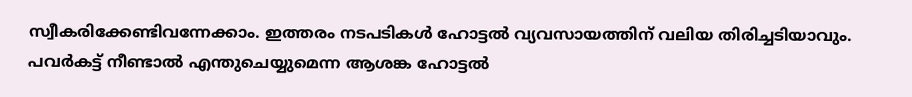സ്വീകരിക്കേണ്ടിവന്നേക്കാം. ഇത്തരം നടപടികൾ ഹോട്ടൽ വ്യവസായത്തിന്‌ വലിയ തിരിച്ചടിയാവും. പവർകട്ട്‌ നീണ്ടാൽ എന്തുചെയ്യുമെന്ന ആശങ്ക ഹോട്ടൽ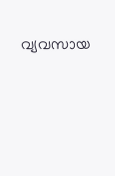വ്യവസായ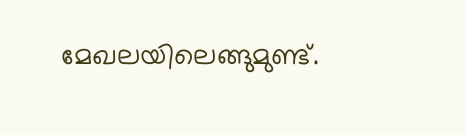മേഖലയിലെങ്ങുമുണ്ട്‌.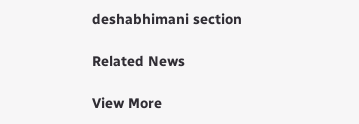deshabhimani section

Related News

View More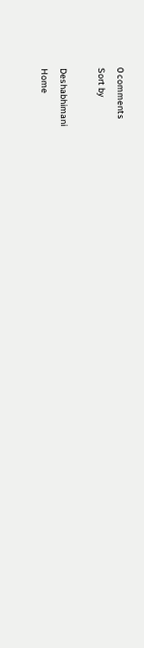0 comments
Sort by

Deshabhimani
Home